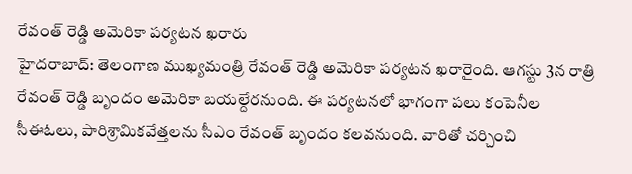రేవంత్ రెడ్డి అమెరికా పర్యటన ఖరారు
హైదరాబాద్: తెలంగాణ ముఖ్యమంత్రి రేవంత్ రెడ్డి అమెరికా పర్యటన ఖరారైంది. ఆగస్టు 3న రాత్రి రేవంత్ రెడ్డి బృందం అమెరికా బయల్దేరనుంది. ఈ పర్యటనలో భాగంగా పలు కంపెనీల సీఈఓలు, పారిశ్రామికవేత్తలను సీఎం రేవంత్ బృందం కలవనుంది. వారితో చర్చించి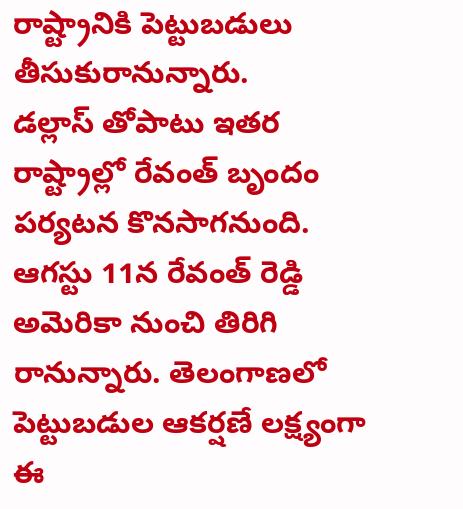రాష్ట్రానికి పెట్టుబడులు తీసుకురానున్నారు.
డల్లాస్ తోపాటు ఇతర రాష్ట్రాల్లో రేవంత్ బృందం పర్యటన కొనసాగనుంది.
ఆగస్టు 11న రేవంత్ రెడ్డి అమెరికా నుంచి తిరిగి రానున్నారు. తెలంగాణలో పెట్టుబడుల ఆకర్షణే లక్ష్యంగా ఈ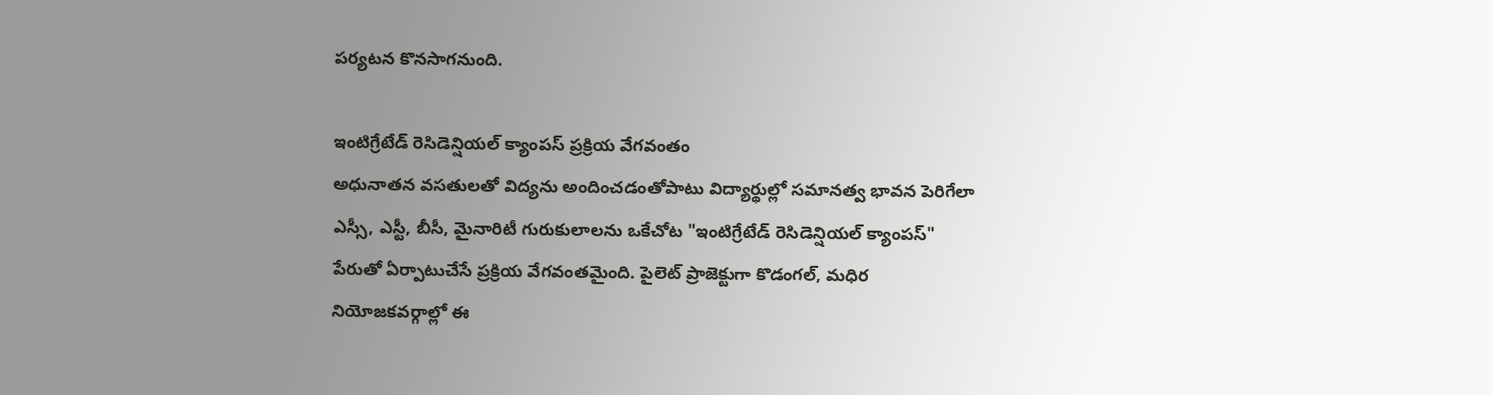పర్యటన కొనసాగనుంది.

ఇంటిగ్రేటేడ్ రెసిడెన్షియల్ క్యాంపస్ ప్రక్రియ వేగవంతం
అధునాతన వసతులతో విద్యను అందించడంతోపాటు విద్యార్థుల్లో సమానత్వ భావన పెరిగేలా ఎస్సీ, ఎస్టీ, బీసీ, మైనారిటీ గురుకులాలను ఒకేచోట "ఇంటిగ్రేటేడ్ రెసిడెన్షియల్ క్యాంపస్" పేరుతో ఏర్పాటుచేసే ప్రక్రియ వేగవంతమైంది. పైలెట్ ప్రాజెక్టుగా కొడంగల్, మధిర నియోజకవర్గాల్లో ఈ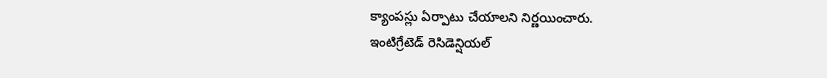క్యాంపస్లు ఏర్పాటు చేయాలని నిర్ణయించారు.
ఇంటిగ్రేటెడ్ రెసిడెన్షియల్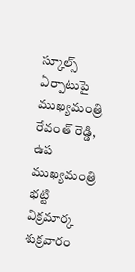స్కూల్స్ ఏర్పాటుపై ముఖ్యమంత్రి రేవంత్ రెడ్డి, ఉప ముఖ్యమంత్రి భట్టి విక్రమార్క శుక్రవారం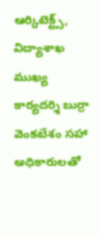ఆర్కిటెక్ట్స్, విద్యాశాఖ ముఖ్య కార్యదర్శి బుర్రా వెంకటేశం సహా అధికారులతో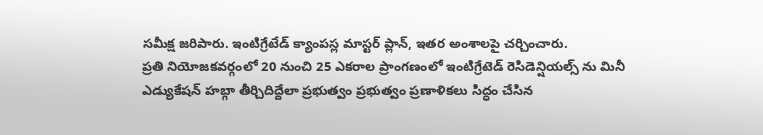సమీక్ష జరిపారు. ఇంటిగ్రేటేడ్ క్యాంపస్ల మాస్టర్ ప్లాన్, ఇతర అంశాలపై చర్చించారు.
ప్రతి నియోజకవర్గంలో 20 నుంచి 25 ఎకరాల ప్రాంగణంలో ఇంటిగ్రేటెడ్ రెసిడెన్షియల్స్ ను మినీ ఎడ్యుకేషన్ హబ్గా తీర్చిదిద్దేలా ప్రభుత్వం ప్రభుత్వం ప్రణాళికలు సిద్ధం చేసిన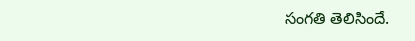సంగతి తెలిసిందే.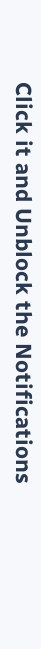Click it and Unblock the Notifications